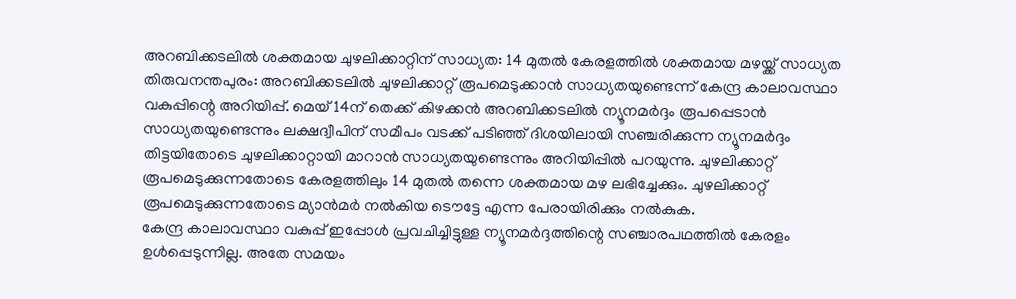അറബിക്കടലിൽ ശക്തമായ ചുഴലിക്കാറ്റിന് സാധ്യത: 14 മുതൽ കേരളത്തിൽ ശക്തമായ മഴയ്ക്ക് സാധ്യത
തിരുവനന്തപുരം: അറബിക്കടലിൽ ചുഴലിക്കാറ്റ് രൂപമെടുക്കാൻ സാധ്യതയുണ്ടെന്ന് കേന്ദ്ര കാലാവസ്ഥാ വകുപ്പിന്റെ അറിയിപ്പ്. മെയ് 14ന് തെക്ക് കിഴക്കൻ അറബിക്കടലിൽ ന്യൂനമർദ്ദം രൂപപ്പെടാൻ സാധ്യതയുണ്ടെന്നും ലക്ഷദ്വീപിന് സമീപം വടക്ക് പടിഞ്ഞ് ദിശയിലായി സഞ്ചരിക്കുന്ന ന്യൂനമർദ്ദം തിട്ടയിതോടെ ചുഴലിക്കാറ്റായി മാറാൻ സാധ്യതയുണ്ടെന്നും അറിയിപ്പിൽ പറയുന്നു. ചുഴലിക്കാറ്റ് രൂപമെടുക്കുന്നതോടെ കേരളത്തിലും 14 മുതൽ തന്നെ ശക്തമായ മഴ ലഭിച്ചേക്കും. ചുഴലിക്കാറ്റ് രൂപമെടുക്കുന്നതോടെ മ്യാൻമർ നൽകിയ ടൌട്ടേ എന്ന പേരായിരിക്കും നൽകുക.
കേന്ദ്ര കാലാവസ്ഥാ വകുപ്പ് ഇപ്പോൾ പ്രവചിച്ചിട്ടുള്ള ന്യൂനമർദ്ദത്തിന്റെ സഞ്ചാരപഥത്തിൽ കേരളം ഉൾപ്പെടുന്നില്ല. അതേ സമയം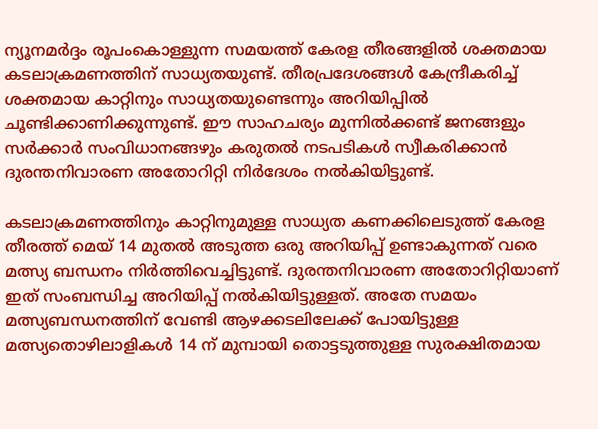ന്യൂനമർദ്ദം രൂപംകൊള്ളുന്ന സമയത്ത് കേരള തീരങ്ങളിൽ ശക്തമായ കടലാക്രമണത്തിന് സാധ്യതയുണ്ട്. തീരപ്രദേശങ്ങൾ കേന്ദ്രീകരിച്ച് ശക്തമായ കാറ്റിനും സാധ്യതയുണ്ടെന്നും അറിയിപ്പിൽ ചൂണ്ടിക്കാണിക്കുന്നുണ്ട്. ഈ സാഹചര്യം മുന്നിൽക്കണ്ട് ജനങ്ങളും സർക്കാർ സംവിധാനങ്ങഴും കരുതൽ നടപടികൾ സ്വീകരിക്കാൻ ദുരന്തനിവാരണ അതോറിറ്റി നിർദേശം നൽകിയിട്ടുണ്ട്.

കടലാക്രമണത്തിനും കാറ്റിനുമുള്ള സാധ്യത കണക്കിലെടുത്ത് കേരള തീരത്ത് മെയ് 14 മുതൽ അടുത്ത ഒരു അറിയിപ്പ് ഉണ്ടാകുന്നത് വരെ മത്സ്യ ബന്ധനം നിർത്തിവെച്ചിട്ടുണ്ട്. ദുരന്തനിവാരണ അതോറിറ്റിയാണ് ഇത് സംബന്ധിച്ച അറിയിപ്പ് നൽകിയിട്ടുള്ളത്. അതേ സമയം മത്സ്യബന്ധനത്തിന് വേണ്ടി ആഴക്കടലിലേക്ക് പോയിട്ടുള്ള മത്സ്യതൊഴിലാളികൾ 14 ന് മുമ്പായി തൊട്ടടുത്തുള്ള സുരക്ഷിതമായ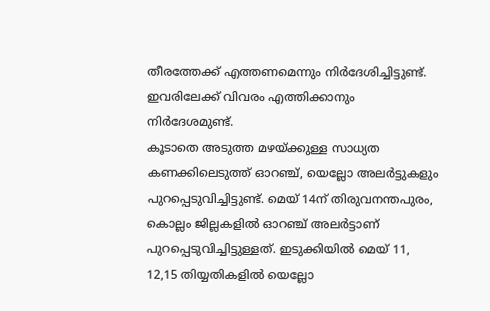തീരത്തേക്ക് എത്തണമെന്നും നിർദേശിച്ചിട്ടുണ്ട്. ഇവരിലേക്ക് വിവരം എത്തിക്കാനും നിർദേശമുണ്ട്.
കൂടാതെ അടുത്ത മഴയ്ക്കുള്ള സാധ്യത കണക്കിലെടുത്ത് ഓറഞ്ച്, യെല്ലോ അലർട്ടുകളും പുറപ്പെടുവിച്ചിട്ടുണ്ട്. മെയ് 14ന് തിരുവനന്തപുരം, കൊല്ലം ജില്ലകളിൽ ഓറഞ്ച് അലർട്ടാണ് പുറപ്പെടുവിച്ചിട്ടുള്ളത്. ഇടുക്കിയിൽ മെയ് 11, 12,15 തിയ്യതികളിൽ യെല്ലോ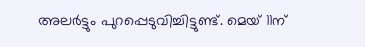അലർട്ടും പുറപ്പെടുവിച്ചിട്ടുണ്ട്. മെയ് 11ന്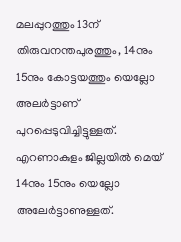മലപ്പുറത്തും 13ന് തിരുവനന്തപുരത്തും, 14നും 15നും കോട്ടയത്തും യെല്ലോ അലർട്ടാണ് പുറപ്പെടുവിച്ചിട്ടുള്ളത്. എറണാകുളം ജില്ലയിൽ മെയ് 14നും 15നും യെല്ലോ അലേർട്ടാണുള്ളത്.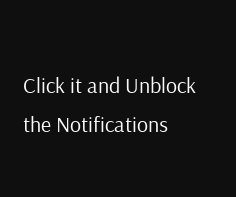Click it and Unblock the Notifications